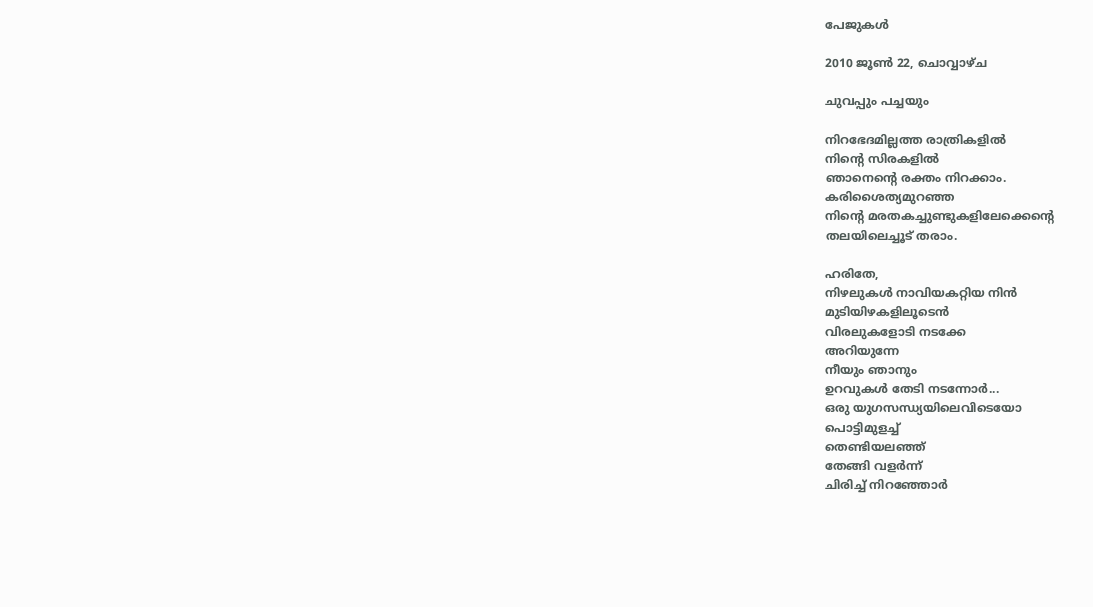പേജുകള്‍‌

2010 ജൂൺ 22, ചൊവ്വാഴ്ച

ചുവപ്പും പച്ചയും

നിറഭേദമില്ലത്ത രാത്രികളില്‍
നിന്റെ സിരകളില്‍
ഞാനെന്റെ രക്തം നിറക്കാം.
കരിശൈത്യമുറഞ്ഞ
നിന്റെ മരതകച്ചുണ്ടുകളിലേക്കെന്റെ
തലയിലെച്ചൂട് തരാം.

ഹരിതേ,
നിഴലുകള്‍ നാവിയകറ്റിയ നിന്‍
മുടിയിഴകളിലൂടെന്‍
വിരലുകളോടി നടക്കേ
അറിയുന്നേ
നീയും ഞാനും
ഉറവുകള്‍ തേടി നടന്നോര്‍...
ഒരു യുഗസന്ധ്യയിലെവിടെയോ
പൊട്ടിമുളച്ച്
തെണ്ടിയലഞ്ഞ്
തേങ്ങി വളര്‍ന്ന്
ചിരിച്ച് നിറഞ്ഞോര്‍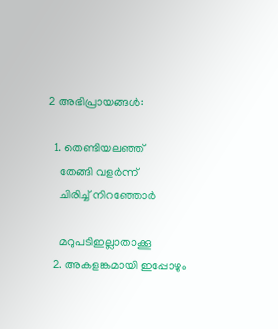2 അഭിപ്രായങ്ങൾ:

  1. തെണ്ടിയലഞ്ഞ്
    തേങ്ങി വളര്‍ന്ന്
    ചിരിച്ച് നിറഞ്ഞോര്‍

    മറുപടിഇല്ലാതാക്കൂ
  2. അകളങ്കമായി ഇപ്പോഴും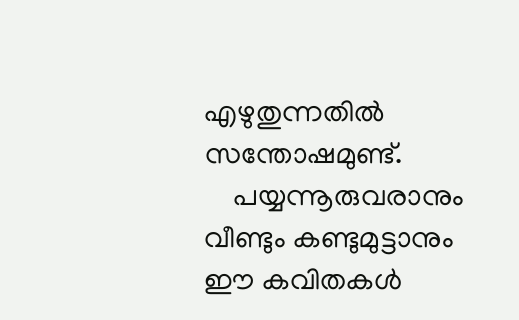എഴുതുന്നതില്‍ സന്തോഷമുണ്ട്.
    പയ്യന്നൂരുവരാനും വീണ്ടും കണ്ടുമുട്ടാനും ഈ കവിതകള്‍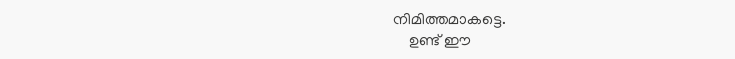നിമിത്തമാകട്ടെ.
    ഉണ്ട് ഈ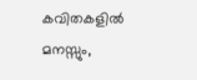കവിതകളില്‍ മനസ്സും,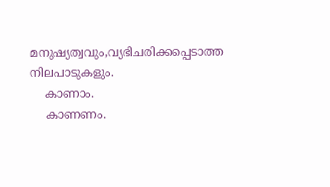മനുഷ്യത്വവും,വ്യഭിചരിക്കപ്പെടാത്ത നിലപാടുകളും.
    കാണാം.
    കാണണം.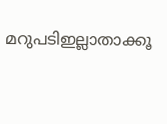മറുപടിഇല്ലാതാക്കൂ